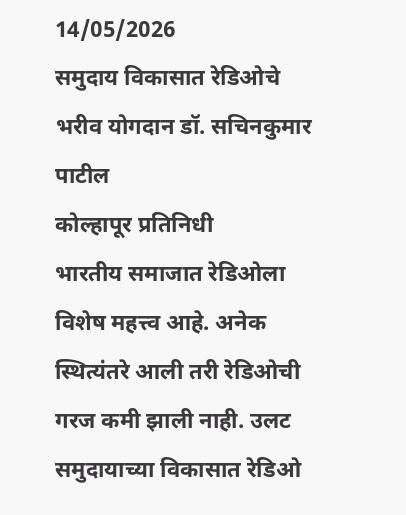14/05/2026
समुदाय विकासात रेडिओचे भरीव योगदान डॉ. सचिनकुमार पाटील
कोल्हापूर प्रतिनिधी
भारतीय समाजात रेडिओला विशेष महत्त्व आहे. अनेक स्थित्यंतरे आली तरी रेडिओची गरज कमी झाली नाही. उलट समुदायाच्या विकासात रेडिओ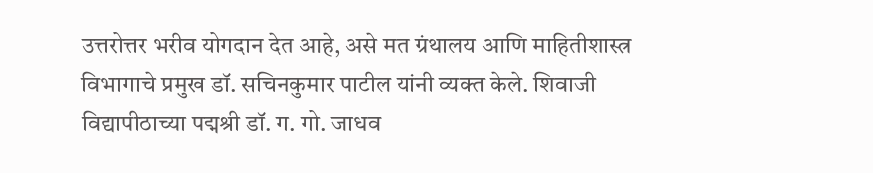उत्तरोत्तर भरीव योगदान देत आहे, असे मत ग्रंथालय आणि माहितीशास्त्र विभागाचे प्रमुख डॉ. सचिनकुमार पाटील यांनी व्यक्त केले. शिवाजी विद्यापीठाच्या पद्मश्री डॉ. ग. गो. जाधव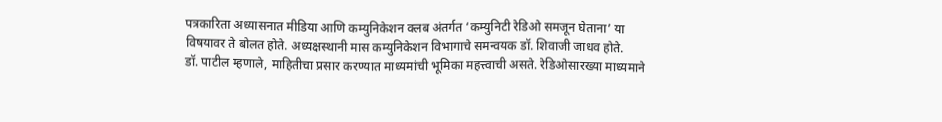पत्रकारिता अध्यासनात मीडिया आणि कम्युनिकेशन क्लब अंतर्गत ‘कम्युनिटी रेडिओ समजून घेताना’ या विषयावर ते बोलत होते. अध्यक्षस्थानी मास कम्युनिकेशन विभागाचे समन्वयक डॉ. शिवाजी जाधव होते.
डॉ. पाटील म्हणाले, माहितीचा प्रसार करण्यात माध्यमांची भूमिका महत्त्वाची असते. रेडिओसारख्या माध्यमाने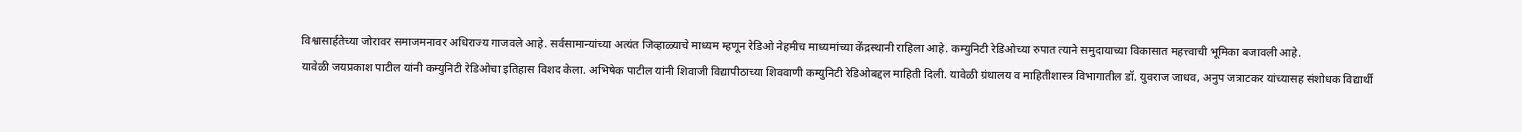विश्वासार्हतेच्या जोरावर समाजमनावर अधिराज्य गाजवले आहे. सर्वसामान्यांच्या अत्यंत जिव्हाळ्याचे माध्यम म्हणून रेडिओ नेहमीच माध्यमांच्या केंद्रस्थानी राहिला आहे. कम्युनिटी रेडिओच्या रुपात त्याने समुदायाच्या विकासात महत्त्वाची भूमिका बजावली आहे.
यावेळी जयप्रकाश पाटील यांनी कम्युनिटी रेडिओचा इतिहास विशद केला. अभिषेक पाटील यांनी शिवाजी विद्यापीठाच्या शिववाणी कम्युनिटी रेडिओबद्दल माहिती दिली. यावेळी ग्रंथालय व माहितीशास्त्र विभागातील डॉ. युवराज जाधव, अनुप जत्राटकर यांच्यासह संशोधक विद्यार्थी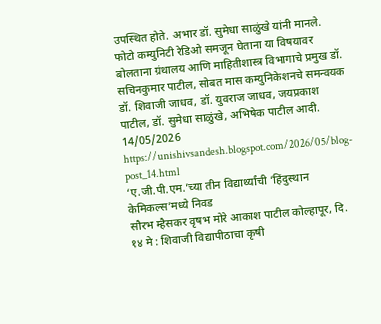उपस्थित होते. अभार डॉ. सुमेधा साळुंखे यांनी मानले.
फोटो कम्युनिटी रेडिओ समजून घेताना या विषयावर बोलताना ग्रंथालय आणि माहितीशास्त्र विभागाचे प्रमुख डॉ. सचिनकुमार पाटील, सोबत मास कम्युनिकेशनचे समन्वयक डॉ. शिवाजी जाधव, डॉ. युवराज जाधव, जयप्रकाश पाटील, डॉ. सुमेधा साळुंखे, अभिषेक पाटील आदी.
14/05/2026
https://unishivsandesh.blogspot.com/2026/05/blog-post_14.html
‘ए.जी.पी.एम.’च्या तीन विद्यार्थ्यांची ‘हिंदुस्थान केमिकल्स’मध्ये निवड
सौरभ म्हैसकर वृषभ मोरे आकाश पाटील कोल्हापूर, दि. १४ मे : शिवाजी विद्यापीठाचा कृषी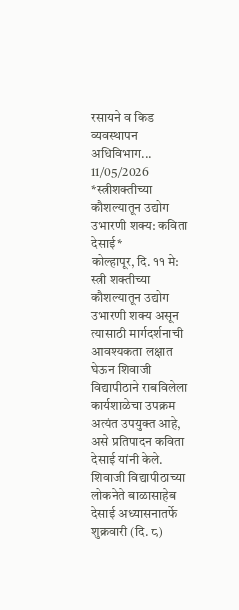रसायने व किड व्यवस्थापन अधिविभाग...
11/05/2026
*स्त्रीशक्तीच्या कौशल्यातून उद्योग उभारणी शक्य: कविता देसाई*
कोल्हापूर, दि. ११ मे: स्त्री शक्तीच्या कौशल्यातून उद्योग उभारणी शक्य असून त्यासाठी मार्गदर्शनाची आवश्यकता लक्षात घेऊन शिवाजी विद्यापीठाने राबविलेला कार्यशाळेचा उपक्रम अत्यंत उपयुक्त आहे, असे प्रतिपादन कविता देसाई यांनी केले.
शिवाजी विद्यापीठाच्या लोकनेते बाळासाहेब देसाई अध्यासनातर्फे शुक्रवारी (दि. ८)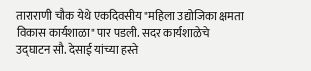ताराराणी चौक येथे एकदिवसीय "महिला उद्योजिका क्षमता विकास कार्यशाळा" पार पडली. सदर कार्यशाळेचे उद्घाटन सौ. देसाई यांच्या हस्ते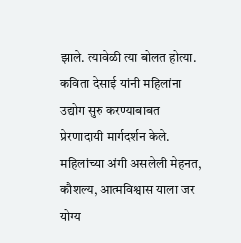झाले. त्यावेळी त्या बोलत होत्या.
कविता देसाई यांनी महिलांना उद्योग सुरु करण्याबाबत प्रेरणादायी मार्गदर्शन केले. महिलांच्या अंगी असलेली मेहनत, कौशल्य, आत्मविश्वास याला जर योग्य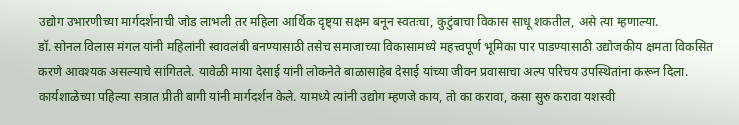उद्योग उभारणीच्या मार्गदर्शनाची जोड लाभली तर महिला आर्थिक दृष्ट्या सक्षम बनून स्वतःचा, कुटुंबाचा विकास साधू शकतील, असे त्या म्हणाल्या.
डॉ. सोनल विलास मंगल यांनी महिलांनी स्वावलंबी बनण्यासाठी तसेच समाजाच्या विकासामध्ये महत्त्वपूर्ण भूमिका पार पाडण्यासाठी उद्योजकीय क्षमता विकसित करणे आवश्यक असल्याचे सांगितले. यावेळी माया देसाई यांनी लोकनेते बाळासाहेब देसाई यांच्या जीवन प्रवासाचा अल्प परिचय उपस्थितांना करून दिला. कार्यशाळेच्या पहिल्या सत्रात प्रीती बागी यांनी मार्गदर्शन केले. यामध्ये त्यांनी उद्योग म्हणजे काय, तो का करावा, कसा सुरु करावा यशस्वी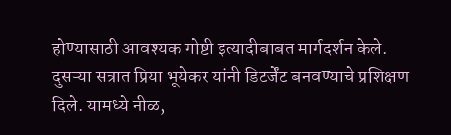होण्यासाठी आवश्यक गोष्टी इत्यादीबाबत मार्गदर्शन केले. दुसऱ्या सत्रात प्रिया भूयेकर यांनी डिटर्जेंट बनवण्याचे प्रशिक्षण दिले. यामध्ये नीळ,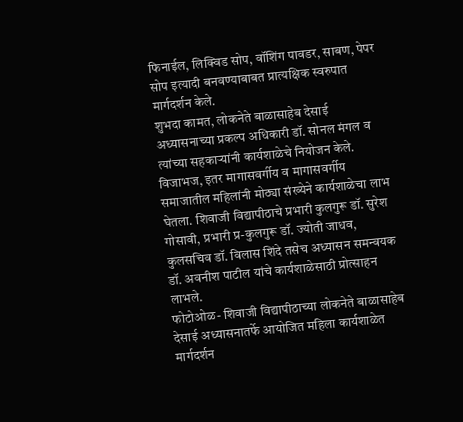फिनाईल, लिक्विड सोप, वॉशिंग पावडर, साबण, पेपर सोप इत्यादी बनवण्याबाबत प्रात्यक्षिक स्वरुपात मार्गदर्शन केले.
शुभदा कामत, लोकनेते बाळासाहेब देसाई अध्यासनाच्या प्रकल्प अधिकारी डॉ. सोनल मंगल व त्यांच्या सहकाऱ्यांनी कार्यशाळेचे नियोजन केले. विजाभज, इतर मागासवर्गीय व मागासवर्गीय समाजातील महिलांनी मोठ्या संख्येने कार्यशाळेचा लाभ घेतला. शिवाजी विद्यापीठाचे प्रभारी कुलगुरू डॉ. सुरेश गोसावी, प्रभारी प्र-कुलगुरू डॉ. ज्योती जाधव, कुलसचिव डॉ. विलास शिंदे तसेच अध्यासन समन्वयक डॉ. अवनीश पाटील यांचे कार्यशाळेसाठी प्रोत्साहन लाभले.
फोटोओळ- शिवाजी विद्यापीठाच्या लोकनेते बाळासाहेब देसाई अध्यासनातर्फे आयोजित महिला कार्यशाळेत मार्गदर्शन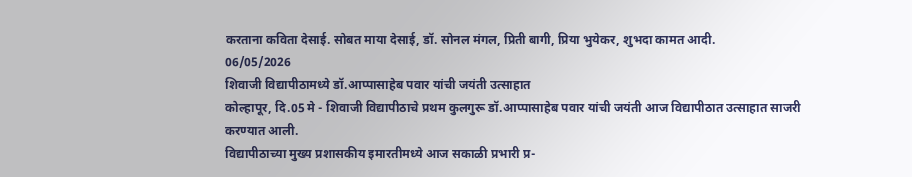करताना कविता देसाई. सोबत माया देसाई, डॉ. सोनल मंगल, प्रिती बागी, प्रिया भुयेकर, शुभदा कामत आदी.
06/05/2026
शिवाजी विद्यापीठामध्ये डॉ.आप्पासाहेब पवार यांची जयंती उत्साहात
कोल्हापूर, दि.05 मे - शिवाजी विद्यापीठाचे प्रथम कुलगुरू डॉ.आप्पासाहेब पवार यांची जयंती आज विद्यापीठात उत्साहात साजरी करण्यात आली.
विद्यापीठाच्या मुख्य प्रशासकीय इमारतीमध्ये आज सकाळी प्रभारी प्र-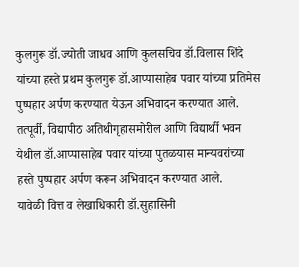कुलगुरू डॉ.ज्योती जाधव आणि कुलसचिव डॉ.विलास शिंदे यांच्या हस्ते प्रथम कुलगुरू डॉ.आप्पासाहेब पवार यांच्या प्रतिमेस पुष्पहार अर्पण करण्यात येऊन अभिवादन करण्यात आले. तत्पूर्वी, विद्यापीठ अतिथीगृहासमोरील आणि विद्यार्थी भवन येथील डॉ.आप्पासाहेब पवार यांच्या पुतळयास मान्यवरांच्या हस्ते पुष्पहार अर्पण करून अभिवादन करण्यात आले.
यावेळी वित्त व लेखाधिकारी डॉ.सुहासिनी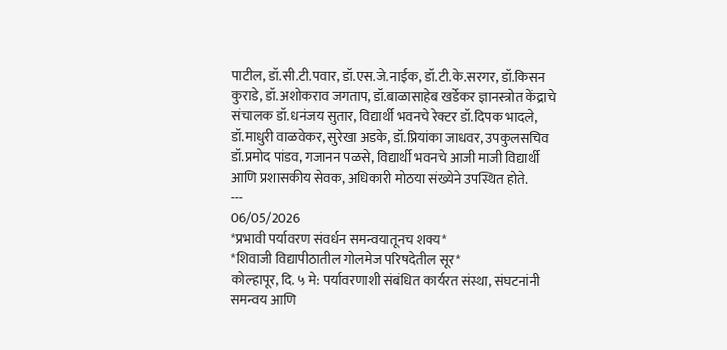पाटील, डॉ.सी.टी.पवार, डॉ.एस.जे.नाईक, डॉ.टी.के.सरगर, डॉ.किसन कुराडे, डॉ.अशोकराव जगताप, डॉ.बाळासाहेब खर्डेकर ज्ञानस्त्रोत केंद्राचे संचालक डॉ.धनंजय सुतार, विद्यार्थी भवनचे रेक्टर डॉ.दिपक भादले, डॉ.माधुरी वाळवेकर, सुरेखा अडके, डॉ.प्रियांका जाधवर, उपकुलसचिव डॉ.प्रमोद पांडव, गजानन पळसे, विद्यार्थी भवनचे आजी माजी विद्यार्थी आणि प्रशासकीय सेवक, अधिकारी मोठया संख्येने उपस्थित होते.
---
06/05/2026
*प्रभावी पर्यावरण संवर्धन समन्वयातूनच शक्य*
*शिवाजी विद्यापीठातील गोलमेज परिषदेतील सूर*
कोल्हापूर, दि. ५ मे: पर्यावरणाशी संबंधित कार्यरत संस्था, संघटनांनी समन्वय आणि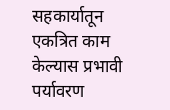सहकार्यातून एकत्रित काम केल्यास प्रभावी पर्यावरण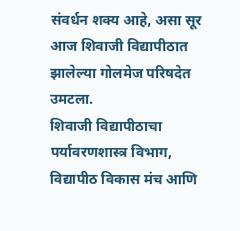संवर्धन शक्य आहे, असा सूर आज शिवाजी विद्यापीठात झालेल्या गोलमेज परिषदेत उमटला.
शिवाजी विद्यापीठाचा पर्यावरणशास्त्र विभाग, विद्यापीठ विकास मंच आणि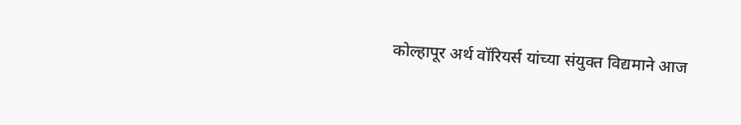कोल्हापूर अर्थ वॉरियर्स यांच्या संयुक्त विद्यमाने आज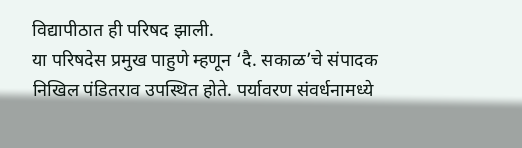विद्यापीठात ही परिषद झाली.
या परिषदेस प्रमुख पाहुणे म्हणून ‘दै. सकाळ’चे संपादक निखिल पंडितराव उपस्थित होते. पर्यावरण संवर्धनामध्ये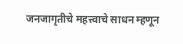जनजागृतीचे महत्त्वाचे साधन म्हणून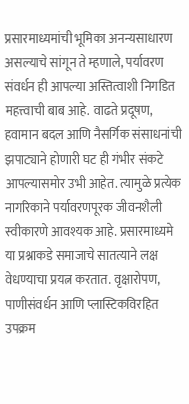प्रसारमाध्यमांची भूमिका अनन्यसाधारण असल्याचे सांगून ते म्हणाले, पर्यावरण संवर्धन ही आपल्या अस्तित्वाशी निगडित महत्त्वाची बाब आहे. वाढते प्रदूषण, हवामान बदल आणि नैसर्गिक संसाधनांची झपाट्याने होणारी घट ही गंभीर संकटे आपल्यासमोर उभी आहेत. त्यामुळे प्रत्येक नागरिकाने पर्यावरणपूरक जीवनशैली स्वीकारणे आवश्यक आहे. प्रसारमाध्यमे या प्रश्नाकडे समाजाचे सातत्याने लक्ष वेधण्याचा प्रयत्न करतात. वृक्षारोपण, पाणीसंवर्धन आणि प्लास्टिकविरहित उपक्रम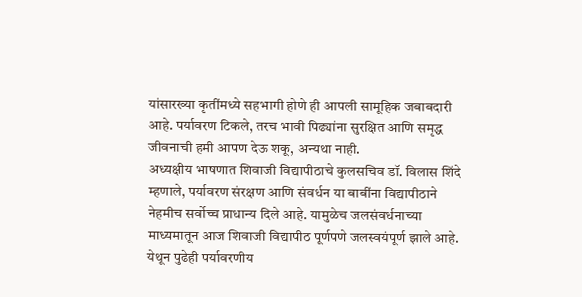यांसारख्या कृतींमध्ये सहभागी होणे ही आपली सामूहिक जबाबदारी आहे. पर्यावरण टिकले, तरच भावी पिढ्यांना सुरक्षित आणि समृद्ध जीवनाची हमी आपण देऊ शकू, अन्यथा नाही.
अध्यक्षीय भाषणात शिवाजी विद्यापीठाचे कुलसचिव डॉ. विलास शिंदे म्हणाले, पर्यावरण संरक्षण आणि संवर्धन या बाबींना विद्यापीठाने नेहमीच सर्वोच्च प्राधान्य दिले आहे. यामुळेच जलसंवर्धनाच्या माध्यमातून आज शिवाजी विद्यापीठ पूर्णपणे जलस्वयंपूर्ण झाले आहे. येथून पुढेही पर्यावरणीय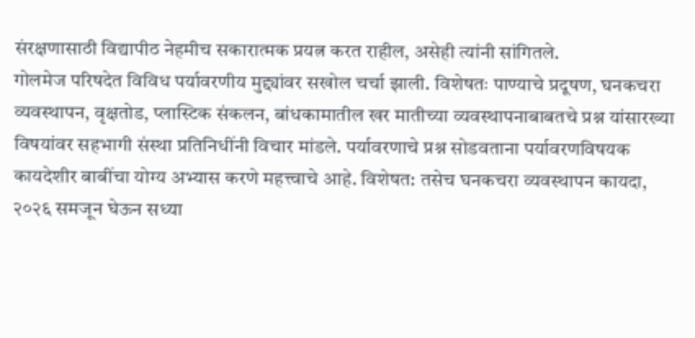संरक्षणासाठी विद्यापीठ नेहमीच सकारात्मक प्रयत्न करत राहील, असेही त्यांनी सांगितले.
गोलमेज परिषदेत विविध पर्यावरणीय मुद्द्यांवर सखोल चर्चा झाली. विशेषतः पाण्याचे प्रदूषण, घनकचरा व्यवस्थापन, वृक्षतोड, प्लास्टिक संकलन, बांधकामातील खर मातीच्या व्यवस्थापनाबाबतचे प्रश्न यांसारख्या विषयांवर सहभागी संस्था प्रतिनिधींनी विचार मांडले. पर्यावरणाचे प्रश्न सोडवताना पर्यावरणविषयक कायदेशीर बाबींचा योग्य अभ्यास करणे महत्त्वाचे आहे. विशेषत: तसेच घनकचरा व्यवस्थापन कायदा, २०२६ समजून घेऊन सध्या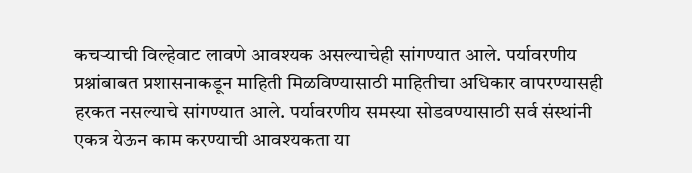कचऱ्याची विल्हेवाट लावणे आवश्यक असल्याचेही सांगण्यात आले. पर्यावरणीय प्रश्नांबाबत प्रशासनाकडून माहिती मिळविण्यासाठी माहितीचा अधिकार वापरण्यासही हरकत नसल्याचे सांगण्यात आले. पर्यावरणीय समस्या सोडवण्यासाठी सर्व संस्थांनी एकत्र येऊन काम करण्याची आवश्यकता या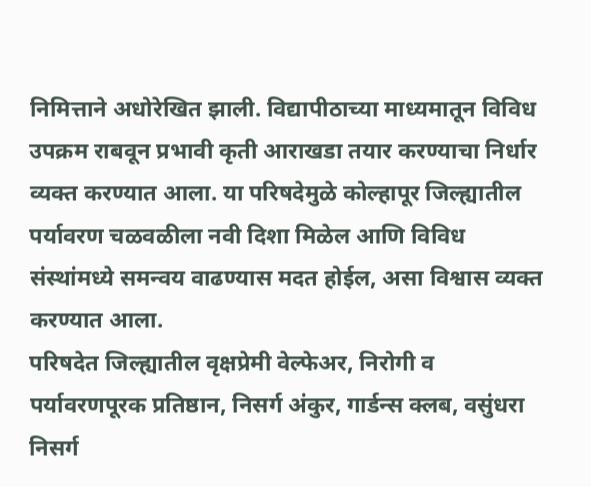निमित्ताने अधोरेखित झाली. विद्यापीठाच्या माध्यमातून विविध उपक्रम राबवून प्रभावी कृती आराखडा तयार करण्याचा निर्धार व्यक्त करण्यात आला. या परिषदेमुळे कोल्हापूर जिल्ह्यातील पर्यावरण चळवळीला नवी दिशा मिळेल आणि विविध संस्थांमध्ये समन्वय वाढण्यास मदत होईल, असा विश्वास व्यक्त करण्यात आला.
परिषदेत जिल्ह्यातील वृक्षप्रेमी वेल्फेअर, निरोगी व पर्यावरणपूरक प्रतिष्ठान, निसर्ग अंकुर, गार्डन्स क्लब, वसुंधरा निसर्ग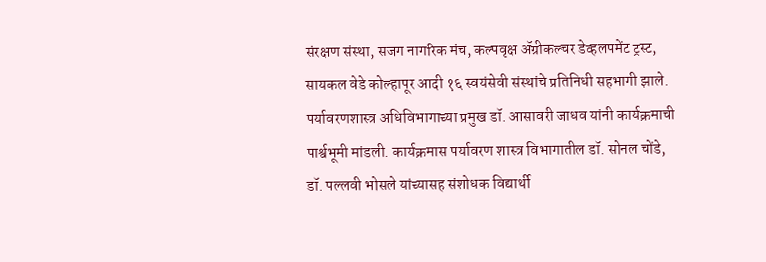संरक्षण संस्था, सजग नागरिक मंच, कल्पवृक्ष ॲग्रीकल्चर डेव्हलपमेंट ट्रस्ट, सायकल वेडे कोल्हापूर आदी १६ स्वयंसेवी संस्थांचे प्रतिनिधी सहभागी झाले.
पर्यावरणशास्त्र अधिविभागाच्या प्रमुख डॉ. आसावरी जाधव यांनी कार्यक्रमाची पार्श्वभूमी मांडली. कार्यक्रमास पर्यावरण शास्त्र विभागातील डॉ. सोनल चोंडे, डॉ. पल्लवी भोसले यांच्यासह संशोधक विद्यार्थी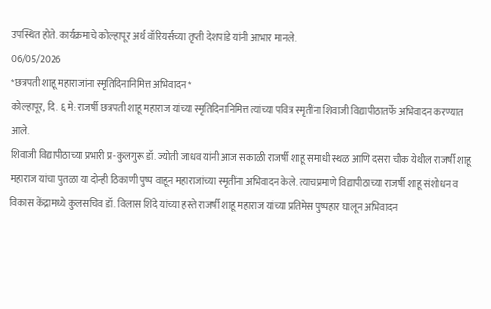उपस्थित होते. कार्यक्रमाचे कोल्हापूर अर्थ वॉरियर्सच्या तृप्ती देशपांडे यांनी आभार मानले.
06/05/2026
*छत्रपती शाहू महाराजांना स्मृतिदिनानिमित्त अभिवादन*
कोल्हापूर, दि. ६ मे: राजर्षी छत्रपती शाहू महाराज यांच्या स्मृतिदिनानिमित्त त्यांच्या पवित्र स्मृतींना शिवाजी विद्यापीठातर्फे अभिवादन करण्यात आले.
शिवाजी विद्यापीठाच्या प्रभारी प्र-कुलगुरू डॉ. ज्योती जाधव यांनी आज सकाळी राजर्षी शाहू समाधी स्थळ आणि दसरा चौक येथील राजर्षी शाहू महाराज यांचा पुतळा या दोन्ही ठिकाणी पुष्प वाहून महाराजांच्या स्मृतींना अभिवादन केले. त्याचप्रमाणे विद्यापीठाच्या राजर्षी शाहू संशोधन व विकास केंद्रामध्ये कुलसचिव डॉ. विलास शिंदे यांच्या हस्ते राजर्षी शाहू महाराज यांच्या प्रतिमेस पुष्पहार घालून अभिवादन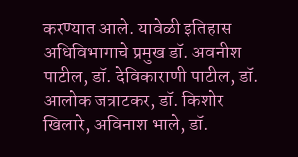करण्यात आले. यावेळी इतिहास अधिविभागाचे प्रमुख डॉ. अवनीश पाटील, डॉ. देविकाराणी पाटील, डॉ. आलोक जत्राटकर, डॉ. किशोर खिलारे, अविनाश भाले, डॉ.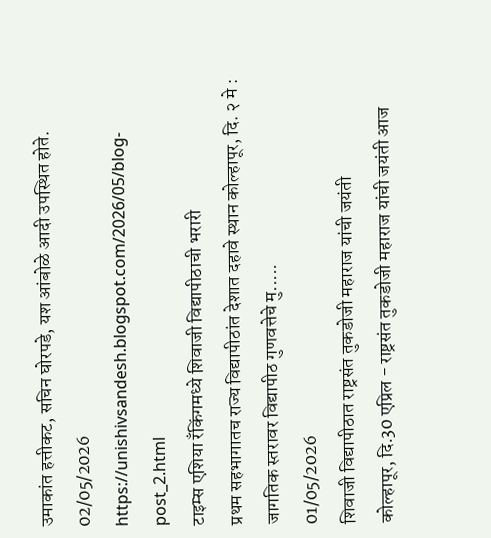उमाकांत हत्तीकट, सचिन घोरपडे, यश आंबोळे आदी उपस्थित होते.
02/05/2026
https://unishivsandesh.blogspot.com/2026/05/blog-post_2.html
टाइम्स एशिया रँकिंगमध्ये शिवाजी विद्यापीठाची भरारी
प्रथम सहभागातच राज्य विद्यापीठांत देशात दहावे स्थान कोल्हापूर, दि. २ मे : जागतिक स्तरावर विद्यापीठ गुणवत्तेचे मु.....
01/05/2026
शिवाजी विद्यापीठात राष्ट्रसंत तुकडोजी महाराज यांची जयंती
कोल्हापूर, दि.30 एप्रिल - राष्ट्रसंत तुकडोजी महाराज यांची जयंती आज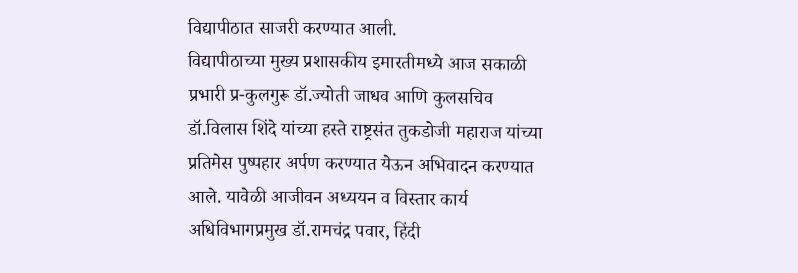विद्यापीठात साजरी करण्यात आली.
विद्यापीठाच्या मुख्य प्रशासकीय इमारतीमध्ये आज सकाळी प्रभारी प्र-कुलगुरू डॉ.ज्योती जाधव आणि कुलसचिव डॉ.विलास शिंदे यांच्या हस्ते राष्ट्रसंत तुकडोजी महाराज यांच्या प्रतिमेस पुष्पहार अर्पण करण्यात येऊन अभिवादन करण्यात आले. यावेळी आजीवन अध्ययन व विस्तार कार्य अधिविभागप्रमुख डॉ.रामचंद्र पवार, हिंदी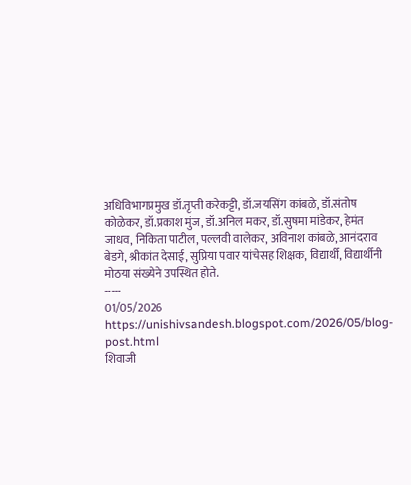अधिविभागप्रमुख डॉ.तृप्ती करेकट्टी, डॉ.जयसिंग कांबळे, डॉ.संतोष कोळेकर, डॉ.प्रकाश मुंज, डॉ.अनिल मकर, डॉ.सुषमा मांडेकर, हेमंत जाधव, निकिता पाटील, पल्लवी वालेकर, अविनाश कांबळे, आनंदराव बेडगे, श्रीकांत देसाई, सुप्रिया पवार यांचेसह शिक्षक, विद्यार्थी, विद्यार्थीनी मोठया संख्येने उपस्थित होते.
-----
01/05/2026
https://unishivsandesh.blogspot.com/2026/05/blog-post.html
शिवाजी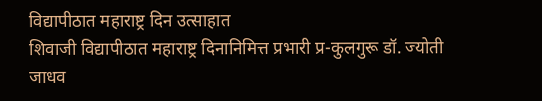विद्यापीठात महाराष्ट्र दिन उत्साहात
शिवाजी विद्यापीठात महाराष्ट्र दिनानिमित्त प्रभारी प्र-कुलगुरू डॉ. ज्योती जाधव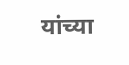यांच्या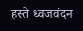हस्ते ध्वजवंदन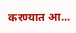करण्यात आ...